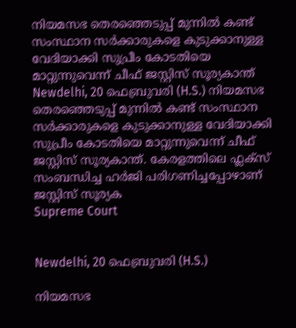നിയമസഭ തെരഞ്ഞെടുപ്പ് മുന്നില്‍ കണ്ട് സംസ്ഥാന സര്‍ക്കാരുകളെ കുടുക്കാനുള്ള വേദിയാക്കി സുപ്രീം കോടതിയെ മാറ്റുന്നുവെന്ന് ചീഫ് ജസ്റ്റിസ് സൂര്യകാന്ത്
Newdelhi, 20 ഫെബ്രുവരി (H.S.) നിയമസഭ തെരഞ്ഞെടുപ്പ് മുന്നില്‍ കണ്ട് സംസ്ഥാന സര്‍ക്കാരുകളെ കുടുക്കാനുള്ള വേദിയാക്കി സുപ്രീം കോടതിയെ മാറ്റുന്നുവെന്ന് ചീഫ് ജസ്റ്റിസ് സൂര്യകാന്ത്. കേരളത്തിലെ ഫ്ലക്‌സ് സംബന്ധിച്ച ഹര്‍ജി പരിഗണിച്ചപ്പോഴാണ് ജസ്റ്റിസ് സൂര്യക
Supreme Court


Newdelhi, 20 ഫെബ്രുവരി (H.S.)

നിയമസഭ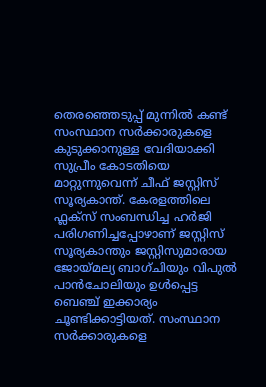തെരഞ്ഞെടുപ്പ് മുന്നില്‍ കണ്ട് സംസ്ഥാന സര്‍ക്കാരുകളെ കുടുക്കാനുള്ള വേദിയാക്കി സുപ്രീം കോടതിയെ മാറ്റുന്നുവെന്ന് ചീഫ് ജസ്റ്റിസ് സൂര്യകാന്ത്. കേരളത്തിലെ ഫ്ലക്‌സ് സംബന്ധിച്ച ഹര്‍ജി പരിഗണിച്ചപ്പോഴാണ് ജസ്റ്റിസ് സൂര്യകാന്തും ജസ്റ്റിസുമാരായ ജോയ്‌മല്യ ബാഗ്‌ചിയും വിപുല്‍ പാന്‍ചോലിയും ഉള്‍പ്പെട്ട ബെഞ്ച് ഇക്കാര്യം ചൂണ്ടിക്കാട്ടിയത്. സംസ്ഥാന സര്‍ക്കാരുകളെ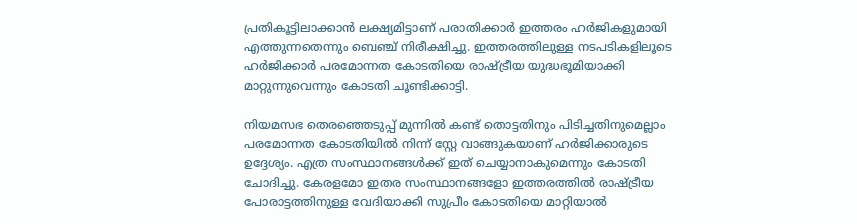പ്രതികൂട്ടിലാക്കാന്‍ ലക്ഷ്യമിട്ടാണ് പരാതിക്കാര്‍ ഇത്തരം ഹര്‍ജികളുമായി എത്തുന്നതെന്നും ബെഞ്ച് നിരീക്ഷിച്ചു. ഇത്തരത്തിലുള്ള നടപടികളിലൂടെ ഹര്‍ജിക്കാര്‍ പരമോന്നത കോടതിയെ രാഷ്‌ട്രീയ യുദ്ധഭൂമിയാക്കി മാറ്റുന്നുവെന്നും കോടതി ചൂണ്ടിക്കാട്ടി.

നിയമസഭ തെരഞ്ഞെടുപ്പ് മുന്നില്‍ കണ്ട് തൊട്ടതിനും പിടിച്ചതിനുമെല്ലാം പരമോന്നത കോടതിയില്‍ നിന്ന് സ്റ്റേ വാങ്ങുകയാണ് ഹര്‍ജിക്കാരുടെ ഉദ്ദേശ്യം. എത്ര സംസ്ഥാനങ്ങള്‍ക്ക് ഇത് ചെയ്യാനാകുമെന്നും കോടതി ചോദിച്ചു. കേരളമോ ഇതര സംസ്ഥാനങ്ങളോ ഇത്തരത്തില്‍ രാഷ്‌ട്രീയ പോരാട്ടത്തിനുള്ള വേദിയാക്കി സുപ്രീം കോടതിയെ മാറ്റിയാല്‍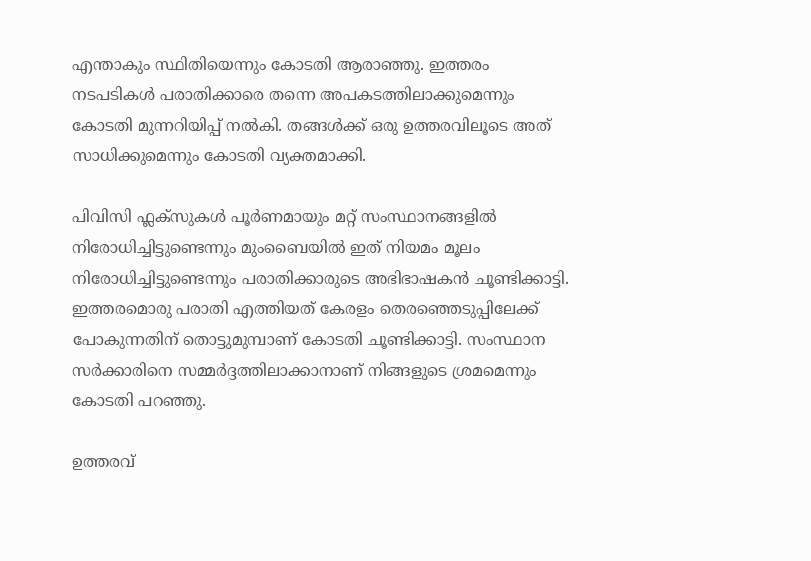എന്താകും സ്ഥിതിയെന്നും കോടതി ആരാഞ്ഞു. ഇത്തരം നടപടികള്‍ പരാതിക്കാരെ തന്നെ അപകടത്തിലാക്കുമെന്നും കോടതി മുന്നറിയിപ്പ് നല്‍കി. തങ്ങള്‍ക്ക് ഒരു ഉത്തരവിലൂടെ അത് സാധിക്കുമെന്നും കോടതി വ്യക്തമാക്കി.

പിവിസി ഫ്ലക്‌സുകള്‍ പൂര്‍ണമായും മറ്റ് സംസ്ഥാനങ്ങളില്‍ നിരോധിച്ചിട്ടുണ്ടെന്നും മുംബൈയില്‍ ഇത് നിയമം മൂലം നിരോധിച്ചിട്ടുണ്ടെന്നും പരാതിക്കാരുടെ അഭിഭാഷകന്‍ ചൂണ്ടിക്കാട്ടി. ഇത്തരമൊരു പരാതി എത്തിയത് കേരളം തെരഞ്ഞെടുപ്പിലേക്ക് പോകുന്നതിന് തൊട്ടുമുമ്പാണ് കോടതി ചൂണ്ടിക്കാട്ടി. സംസ്ഥാന സര്‍ക്കാരിനെ സമ്മര്‍ദ്ദത്തിലാക്കാനാണ് നിങ്ങളുടെ ശ്രമമെന്നും കോടതി പറഞ്ഞു.

ഉത്തരവ്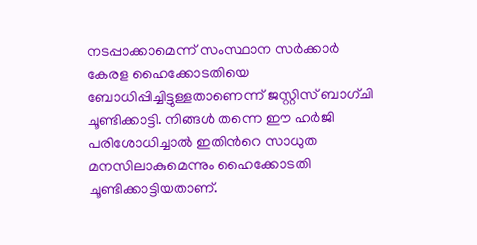നടപ്പാക്കാമെന്ന് സംസ്ഥാന സര്‍ക്കാര്‍ കേരള ഹൈക്കോടതിയെ ബോധിപ്പിച്ചിട്ടുള്ളതാണെന്ന് ജസ്റ്റിസ് ബാഗ്‌ചി ചൂണ്ടിക്കാട്ടി. നിങ്ങള്‍ തന്നെ ഈ ഹര്‍ജി പരിശോധിച്ചാല്‍ ഇതിന്‍റെ സാധുത മനസിലാകുമെന്നും ഹൈക്കോടതി ചൂണ്ടിക്കാട്ടിയതാണ്.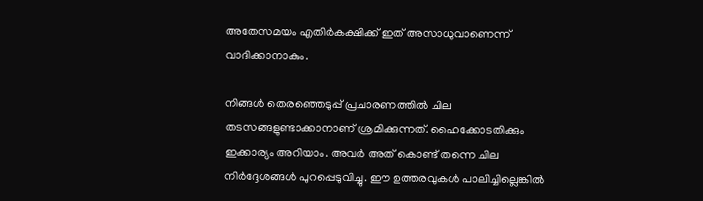അതേസമയം എതിര്‍കക്ഷിക്ക് ഇത് അസാധുവാണെന്ന് വാദിക്കാനാകും.

നിങ്ങള്‍ തെരഞ്ഞെടുപ്പ് പ്രചാരണത്തില്‍ ചില തടസങ്ങളുണ്ടാക്കാനാണ് ശ്രമിക്കുന്നത്. ഹൈക്കോടതിക്കും ഇക്കാര്യം അറിയാം. അവര്‍ അത് കൊണ്ട് തന്നെ ചില നിര്‍ദ്ദേശങ്ങള്‍ പുറപ്പെടുവിച്ചു. ഈ ഉത്തരവുകള്‍ പാലിച്ചില്ലെങ്കില്‍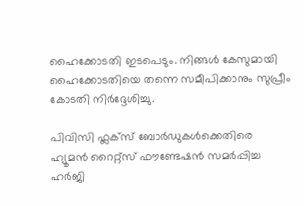ഹൈക്കോടതി ഇടപെടും. നിങ്ങള്‍ കേസുമായി ഹൈക്കോടതിയെ തന്നെ സമീപിക്കാനും സുപ്രീം കോടതി നിര്‍ദ്ദേശിച്ചു.

പിവിസി ഫ്ലക്‌സ് ബോര്‍ഡുകള്‍ക്കെതിരെ ഹ്യൂമന്‍ റൈറ്റ്‌സ് ഫൗണ്ടേഷന്‍ സമര്‍പ്പിച്ച ഹര്‍ജി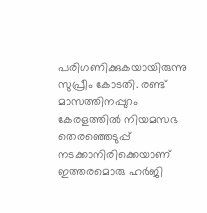പരിഗണിക്കുകയായിരുന്നു സുപ്രീം കോടതി. രണ്ട് മാസത്തിനപ്പുറം കേരളത്തില്‍ നിയമസഭ തെരഞ്ഞെടുപ്പ് നടക്കാനിരിക്കെയാണ് ഇത്തരമൊരു ഹര്‍ജി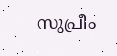സുപ്രീം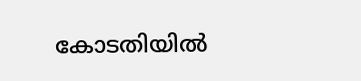കോടതിയില്‍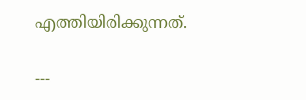എത്തിയിരിക്കുന്നത്.

---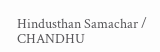Hindusthan Samachar / CHANDHU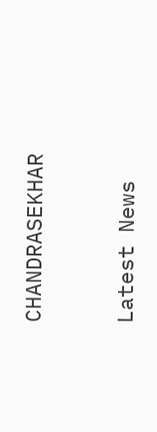CHANDRASEKHAR


Latest News